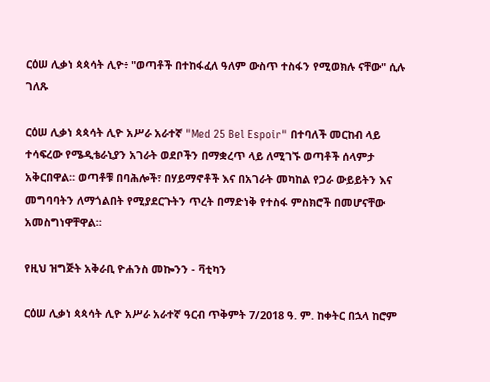ርዕሠ ሊቃነ ጳጳሳት ሊዮ፥ "ወጣቶች በተከፋፈለ ዓለም ውስጥ ተስፋን የሚወክሉ ናቸው" ሲሉ ገለጹ

ርዕሠ ሊቃነ ጳጳሳት ሊዮ አሥራ አራተኛ "Med 25 Bel Espoir" በተባለች መርከብ ላይ ተሳፍረው የሜዲቴራኒያን አገራት ወደቦችን በማቋረጥ ላይ ለሚገኙ ወጣቶች ሰላምታ አቅርበዋል። ወጣቶቹ በባሕሎች፣ በሃይማኖቶች እና በአገራት መካከል የጋራ ውይይትን እና መግባባትን ለማጎልበት የሚያደርጉትን ጥረት በማድነቅ የተስፋ ምስክሮች በመሆናቸው አመስግነዋቸዋል።

የዚህ ዝግጅት አቅራቢ ዮሐንስ መኰንን - ቫቲካን

ርዕሠ ሊቃነ ጳጳሳት ሊዮ አሥራ አራተኛ ዓርብ ጥቅምት 7/2018 ዓ. ም. ከቀትር በኋላ ከሮም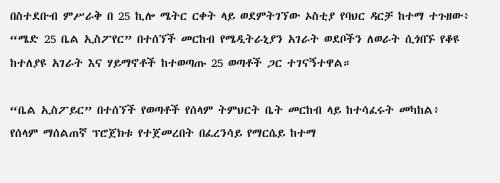በስተደቡብ ምሥራቅ በ 25 ኪሎ ሜትር ርቀት ላይ ወደምትገኘው ኦስቲያ የባህር ዳርቻ ከተማ ተጉዘው፥ “ሜድ 25 ቤል ኢስፖየር” በተሰኘች መርከብ የሜዲትራኒያን አገራት ወደቦችን ለወራት ሲጎበኙ የቆዩ ከተለያዩ አገራት እና ሃይማኖቶች ከተወጣጡ 25 ወጣቶች ጋር ተገናኝተዋል።

“ቤል ኢስፖይር” በተሰኘች የወጣቶች የሰላም ትምህርት ቤት መርከብ ላይ ከተሳፈሩት መካከል፥ የሰላም ማሰልጠኛ ፕሮጀክቱ የተጀመረበት በፈረንሳይ የማርሴይ ከተማ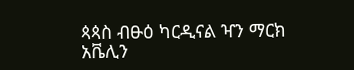ጳጳስ ብፁዕ ካርዲናል ዣን ማርክ አቬሊን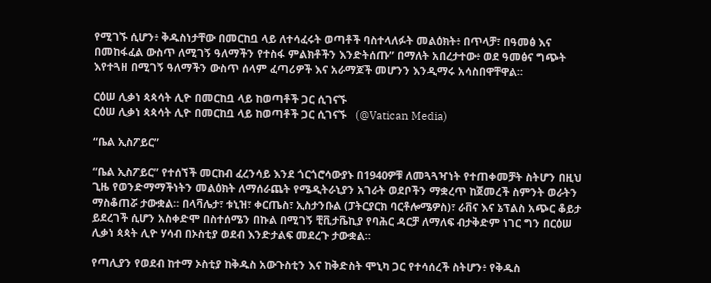የሚገኙ ሲሆን፥ ቅዱስነታቸው በመርከቧ ላይ ለተሳፈሩት ወጣቶች ባስተላለፉት መልዕክት፥ በጥላቻ፣ በዓመፅ እና በመከፋፈል ውስጥ ለሚገኝ ዓለማችን የተስፋ ምልክቶችን እንድትሰጡ” በማለት አበረታተው፥ ወደ ዓመፅና ግጭት እየተጓዘ በሚገኝ ዓለማችን ውስጥ ሰላም ፈጣሪዎች እና አራማጆች መሆንን እንዲማሩ አሳስበዋቸዋል።

ርዕሠ ሊቃነ ጳጳሳት ሊዮ በመርከቧ ላይ ከወጣቶች ጋር ሲገናኙ
ርዕሠ ሊቃነ ጳጳሳት ሊዮ በመርከቧ ላይ ከወጣቶች ጋር ሲገናኙ   (@Vatican Media)

“ቤል ኢስፖይር”

“ቤል ኢስፖይር” የተሰኘች መርከብ ፈረንሳይ እንደ ጎርጎሮሳውያኑ በ1940ዎቹ ለመጓጓዣነት የተጠቀመቻት ስትሆን በዚህ ጊዜ የወንድማማችነትን መልዕክት ለማሰራጨት የሜዲትራኒያን አገራት ወደቦችን ማቋረጥ ከጀመረች ስምንት ወራትን ማስቆጠሯ ታውቋል። በላቫሌታ፣ ቱኒዝ፣ ቀርጤስ፣ ኢስታንቡል (ፓትርያርክ ባርቶሎሜዎስ)፣ ራቨና እና ኔፕልስ አጭር ቆይታ ይደረገች ሲሆን አስቀድሞ በስተሰሜን በኩል በሚገኝ ቺቪታቬኪያ የባሕር ዳርቻ ለማለፍ ብታቅድም ነገር ግን በርዕሠ ሊቃነ ጳጳት ሊዮ ሃሳብ በኦስቲያ ወደብ እንድታልፍ መደረጉ ታውቋል።

የጣሊያን የወደብ ከተማ ኦስቲያ ከቅዱስ አውጉስቲን እና ከቅድስት ሞኒካ ጋር የተሳሰረች ስትሆን፥ የቅዱስ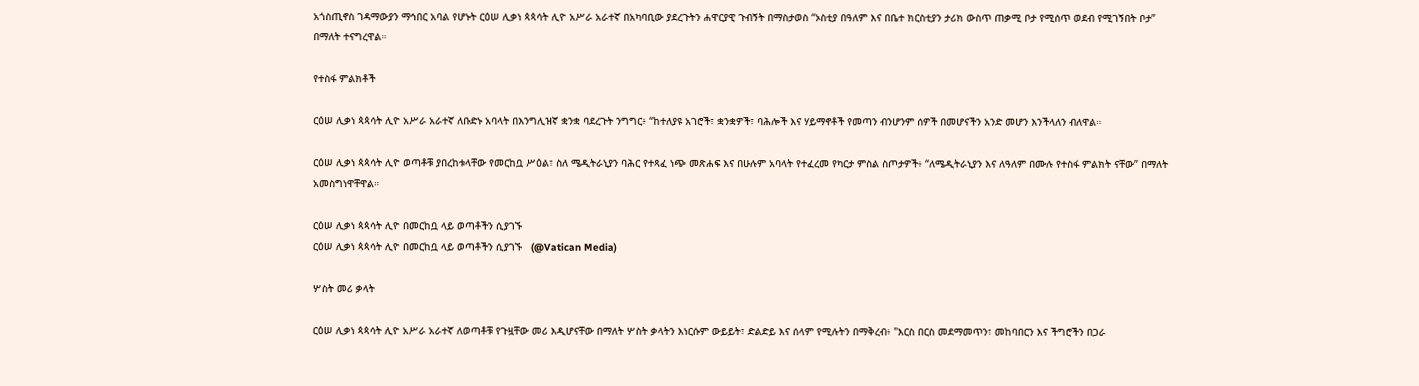አጎስጢኖስ ገዳማውያን ማኅበር አባል የሆኑት ርዕሠ ሊቃነ ጳጳሳት ሊዮ አሥራ አራተኛ በአካባቢው ያደረጉትን ሐዋርያዊ ጉብኝት በማስታወስ “ኦስቲያ በዓለም እና በቤተ ክርስቲያን ታሪክ ውስጥ ጠቃሚ ቦታ የሚሰጥ ወደብ የሚገኝበት ቦታ” በማለት ተናግረዋል።

የተስፋ ምልክቶች

ርዕሠ ሊቃነ ጳጳሳት ሊዮ አሥራ አራተኛ ለቡድኑ አባላት በእንግሊዝኛ ቋንቋ ባደረጉት ንግግር፥ “ከተለያዩ አገሮች፣ ቋንቋዎች፣ ባሕሎች እና ሃይማኖቶች የመጣን ብንሆንም ሰዎች በመሆናችን አንድ መሆን እንችላለን ብለዋል።

ርዕሠ ሊቃነ ጳጳሳት ሊዮ ወጣቶቹ ያበረከቱላቸው የመርከቧ ሥዕል፣ ስለ ሜዲትራኒያን ባሕር የተጻፈ ነጭ መጽሐፍ እና በሁሉም አባላት የተፈረመ የካርታ ምስል ስጦታዎች፥ “ለሜዲትራኒያን እና ለዓለም በሙሉ የተስፋ ምልክት ናቸው” በማለት አመስግነዋቸዋል።

ርዕሠ ሊቃነ ጳጳሳት ሊዮ በመርከቧ ላይ ወጣቶችን ሲያገኙ
ርዕሠ ሊቃነ ጳጳሳት ሊዮ በመርከቧ ላይ ወጣቶችን ሲያገኙ   (@Vatican Media)

ሦስት መሪ ቃላት

ርዕሠ ሊቃነ ጳጳሳት ሊዮ አሥራ አራተኛ ለወጣቶቹ የጉዟቸው መሪ እዲሆናቸው በማለት ሦስት ቃላትን እነርሱም ውይይት፣ ድልድይ እና ሰላም የሚሉትን በማቅረብ፥ "እርስ በርስ መደማመጥን፣ መከባበርን እና ችግሮችን በጋራ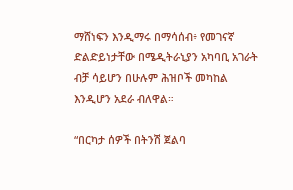ማሸነፍን እንዲማሩ በማሳሰብ፥ የመገናኛ ድልድይነታቸው በሜዲትራኒያን አካባቢ አገራት ብቻ ሳይሆን በሁሉም ሕዝቦች መካከል እንዲሆን አደራ ብለዋል።

“በርካታ ሰዎች በትንሽ ጀልባ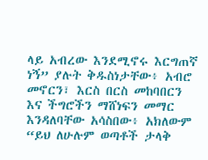ላይ አብረው እንደሚኖሩ እርግጠኛ ነኝ” ያሉት ቅዱስነታቸው፥ አብሮ መኖርን፣ እርስ በርስ መከባበርን እና ችግሮችን ማሸነፍን መማር እንዳለባቸው አሳስበው፥ አክለውም “ይህ ለሁሉም ወጣቶች ታላቅ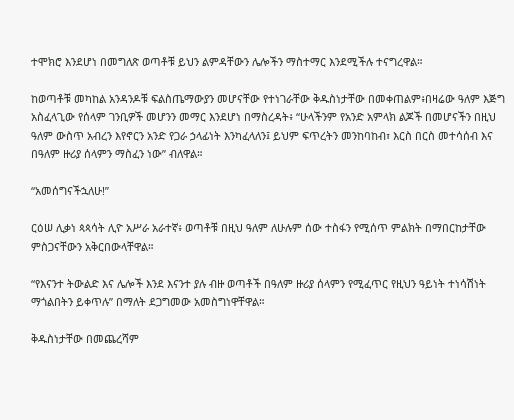ተሞክሮ እንደሆነ በመግለጽ ወጣቶቹ ይህን ልምዳቸውን ሌሎችን ማስተማር እንደሚችሉ ተናግረዋል።

ከወጣቶቹ መካከል አንዳንዶቹ ፍልስጤማውያን መሆናቸው የተነገራቸው ቅዱስነታቸው በመቀጠልም፥በዛሬው ዓለም እጅግ አስፈላጊው የሰላም ገንቢዎች መሆንን መማር እንደሆነ በማስረዳት፥ “ሁላችንም የአንድ አምላክ ልጆች በመሆናችን በዚህ ዓለም ውስጥ አብረን እየኖርን አንድ የጋራ ኃላፊነት እንካፈላለን፤ ይህም ፍጥረትን መንከባከብ፣ እርስ በርስ መተሳሰብ እና በዓለም ዙሪያ ሰላምን ማስፈን ነው” ብለዋል።

“አመሰግናችኋለሁ!”

ርዕሠ ሊቃነ ጳጳሳት ሊዮ አሥራ አራተኛ፥ ወጣቶቹ በዚህ ዓለም ለሁሉም ሰው ተስፋን የሚሰጥ ምልክት በማበርከታቸው ምስጋናቸውን አቅርበውላቸዋል።

“የእናንተ ትውልድ እና ሌሎች እንደ እናንተ ያሉ ብዙ ወጣቶች በዓለም ዙሪያ ሰላምን የሚፈጥር የዚህን ዓይነት ተነሳሽነት ማጎልበትን ይቀጥሉ” በማለት ደጋግመው አመስግነዋቸዋል።

ቅዱስነታቸው በመጨረሻም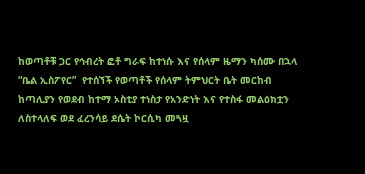ከወጣቶቹ ጋር የኅብረት ፎቶ ግራፍ ከተነሱ እና የሰላም ዜማን ካሰሙ በኋላ “ቤል ኢስፖየር”  የተሰኘች የወጣቶች የሰላም ትምህርት ቤት መርከብ ከጣሊያን የወደብ ከተማ ኦስቲያ ተነስታ የአንድነት እና የተስፋ መልዕክቷን ለስተላለፍ ወደ ፈረንሳይ ደሴት ኮርሲካ መጓዟ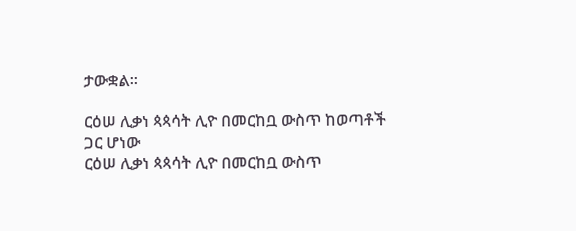ታውቋል።

ርዕሠ ሊቃነ ጳጳሳት ሊዮ በመርከቧ ውስጥ ከወጣቶች ጋር ሆነው
ርዕሠ ሊቃነ ጳጳሳት ሊዮ በመርከቧ ውስጥ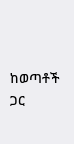ከወጣቶች ጋር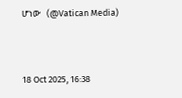ሆነው   (@Vatican Media)



18 Oct 2025, 16:38